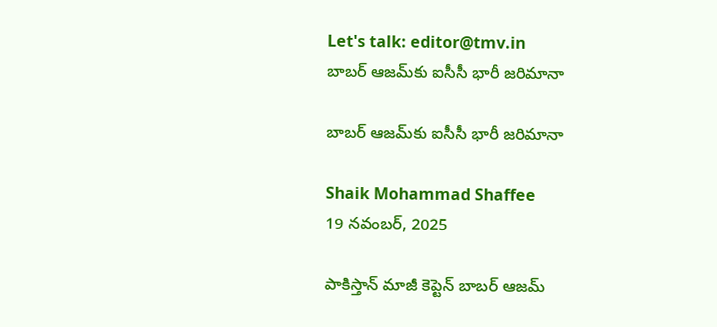Let's talk: editor@tmv.in
బాబర్‌ ఆజమ్‌కు ఐసీసీ భారీ జరిమానా

బాబర్‌ ఆజమ్‌కు ఐసీసీ భారీ జరిమానా

Shaik Mohammad Shaffee
19 నవంబర్, 2025

పాకిస్తాన్ మాజీ కెప్టెన్ బాబర్ ఆజమ్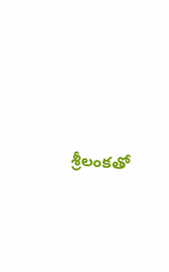శ్రీలంకతో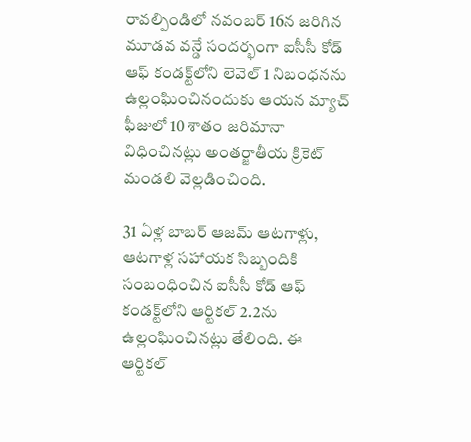రావల్పిండిలో నవంబర్ 16న జరిగిన మూడవ వన్డే సందర్భంగా ఐసీసీ కోడ్ ఆఫ్ కండక్ట్‌లోని లెవెల్ 1 నిబంధనను ఉల్లంఘించినందుకు ఆయన మ్యాచ్ ఫీజులో 10 శాతం జరిమానా విధించినట్లు అంతర్జాతీయ క్రికెట్ మండలి వెల్లడించింది.

31 ఏళ్ల బాబర్ ఆజమ్ ఆటగాళ్లు, ఆటగాళ్ల సహాయక సిబ్బందికి సంబంధించిన ఐసీసీ కోడ్ ఆఫ్ కండక్ట్‌లోని ఆర్టికల్ 2.2ను ఉల్లంఘించినట్లు తేలింది. ఈ ఆర్టికల్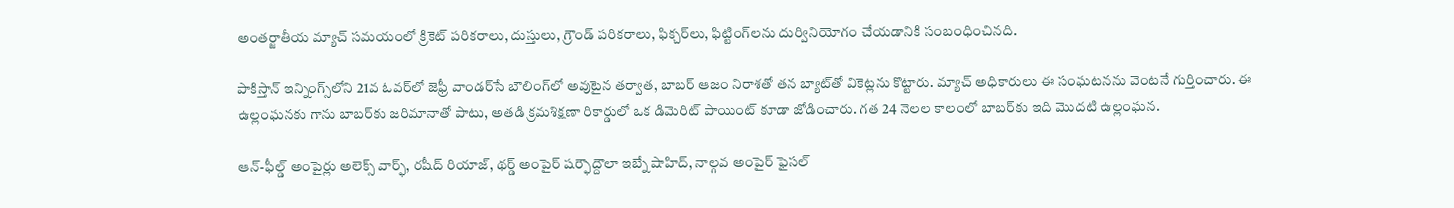అంతర్జాతీయ మ్యాచ్ సమయంలో క్రికెట్ పరికరాలు, దుస్తులు, గ్రౌండ్ పరికరాలు, ఫిక్చర్‌లు, ఫిట్టింగ్‌లను దుర్వినియోగం చేయడానికి సంబంధించినది.

పాకిస్తాన్ ఇన్నింగ్స్‌లోని 21వ ఓవర్‌లో జెఫ్రీ వాండర్‌సే బౌలింగ్‌లో అవుటైన తర్వాత, బాబర్ ఆజం నిరాశతో తన బ్యాట్‌తో వికెట్లను కొట్టారు. మ్యాచ్ అధికారులు ఈ సంఘటనను వెంటనే గుర్తించారు. ఈ ఉల్లంఘనకు గాను బాబర్‌కు జరిమానాతో పాటు, అతడి క్రమశిక్షణా రికార్డులో ఒక డిమెరిట్ పాయింట్ కూడా జోడించారు. గత 24 నెలల కాలంలో బాబర్‌కు ఇది మొదటి ఉల్లంఘన.

ఆన్-ఫీల్డ్ అంపైర్లు అలెక్స్ వార్ఫ్, రషీద్ రియాజ్, థర్డ్ అంపైర్ షర్ఫౌద్దౌలా ఇబ్నే షాహిద్, నాల్గవ అంపైర్ ఫైసల్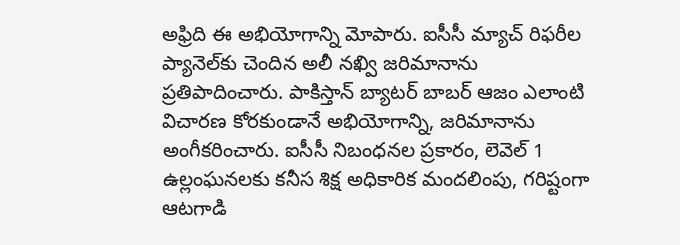అఫ్రిది ఈ అభియోగాన్ని మోపారు. ఐసీసీ మ్యాచ్ రిఫరీల ప్యానెల్‌కు చెందిన అలీ నఖ్వి జరిమానాను ప్రతిపాదించారు. పాకిస్తాన్ బ్యాటర్ బాబర్ ఆజం ఎలాంటి విచారణ కోరకుండానే అభియోగాన్ని, జరిమానాను అంగీకరించారు. ఐసీసీ నిబంధనల ప్రకారం, లెవెల్ 1 ఉల్లంఘనలకు కనీస శిక్ష అధికారిక మందలింపు, గరిష్టంగా ఆటగాడి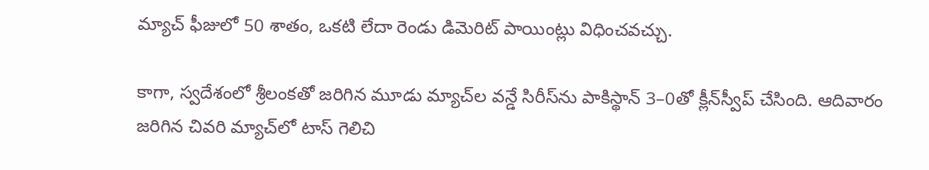మ్యాచ్ ఫీజులో 50 శాతం, ఒకటి లేదా రెండు డిమెరిట్ పాయింట్లు విధించవచ్చు.

కాగా, స్వదేశంలో శ్రీలంకతో జరిగిన మూడు మ్యాచ్‌ల వన్డే సిరీస్‌ను పాకిస్థాన్‌ 3–0తో క్లీన్‌స్వీప్‌ చేసింది. ఆదివారం జరిగిన చివరి మ్యాచ్‌లో టాస్ గెలిచి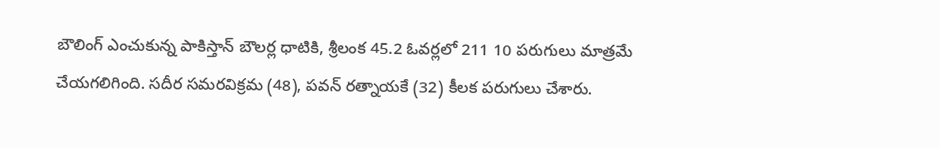బౌలింగ్ ఎంచుకున్న పాకిస్తాన్ బౌలర్ల ధాటికి, శ్రీలంక 45.2 ఓవర్లలో 211 10 పరుగులు మాత్రమే చేయగలిగింది. సదీర సమరవిక్రమ (48), పవన్ రత్నాయకే (32) కీలక పరుగులు చేశారు.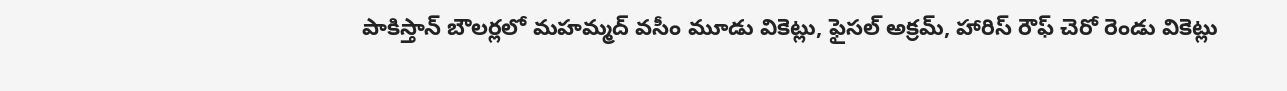పాకిస్తాన్ బౌలర్లలో మహమ్మద్ వసీం మూడు వికెట్లు, ఫైసల్ అక్రమ్, హారిస్ రౌఫ్ చెరో రెండు వికెట్లు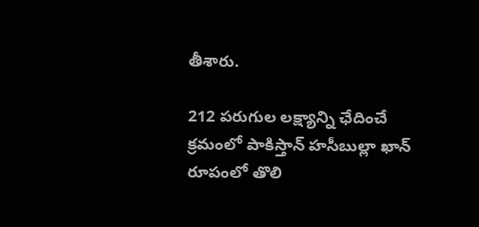తీశారు.

212 పరుగుల లక్ష్యాన్ని ఛేదించే క్రమంలో పాకిస్తాన్ హసీబుల్లా ఖాన్ రూపంలో తొలి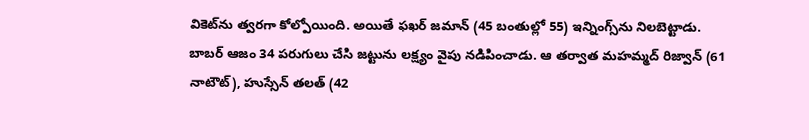వికెట్‌ను త్వరగా కోల్పోయింది. అయితే ఫఖర్ జమాన్ (45 బంతుల్లో 55) ఇన్నింగ్స్‌ను నిలబెట్టాడు. బాబర్ ఆజం 34 పరుగులు చేసి జట్టును లక్ష్యం వైపు నడిపించాడు. ఆ తర్వాత మహమ్మద్ రిజ్వాన్ (61 నాటౌట్), హుస్సేన్ తలత్ (42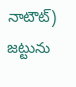నాటౌట్) జట్టును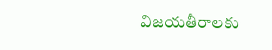విజయతీరాలకు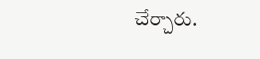చేర్చారు.